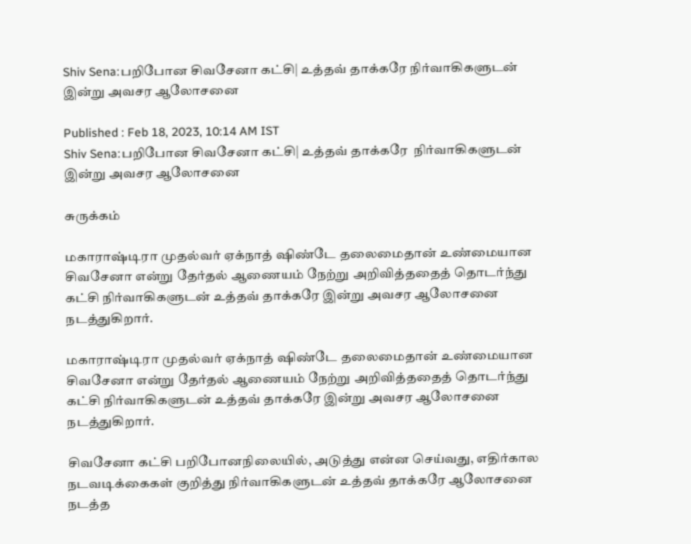Shiv Sena:பறிபோன சிவசேனா கட்சி| உத்தவ் தாக்கரே நிர்வாகிகளுடன் இன்று அவசர ஆலோசனை

Published : Feb 18, 2023, 10:14 AM IST
Shiv Sena:பறிபோன சிவசேனா கட்சி| உத்தவ் தாக்கரே  நிர்வாகிகளுடன் இன்று அவசர ஆலோசனை

சுருக்கம்

மகாராஷ்டிரா முதல்வர் ஏக்நாத் ஷிண்டே தலைமைதான் உண்மையான சிவசேனா என்று தேர்தல் ஆணையம் நேற்று அறிவித்ததைத் தொடர்ந்து கட்சி நிர்வாகிகளுடன் உத்தவ் தாக்கரே இன்று அவசர ஆலோசனை நடத்துகிறார்.

மகாராஷ்டிரா முதல்வர் ஏக்நாத் ஷிண்டே தலைமைதான் உண்மையான சிவசேனா என்று தேர்தல் ஆணையம் நேற்று அறிவித்ததைத் தொடர்ந்து கட்சி நிர்வாகிகளுடன் உத்தவ் தாக்கரே இன்று அவசர ஆலோசனை நடத்துகிறார்.

சிவசேனா கட்சி பறிபோனநிலையில், அடுத்து என்ன செய்வது, எதிர்கால நடவடிக்கைகள் குறித்து நிர்வாகிகளுடன் உத்தவ் தாக்கரே ஆலோசனை நடத்த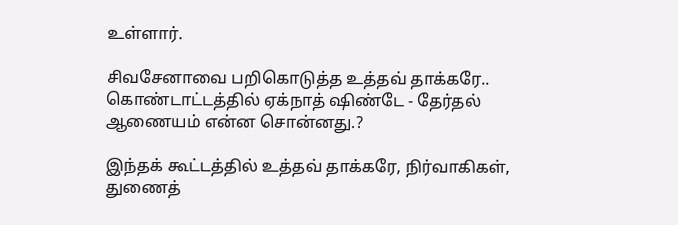உள்ளார்.

சிவசேனாவை பறிகொடுத்த உத்தவ் தாக்கரே.. கொண்டாட்டத்தில் ஏக்நாத் ஷிண்டே - தேர்தல் ஆணையம் என்ன சொன்னது.?

இந்தக் கூட்டத்தில் உத்தவ் தாக்கரே, நிர்வாகிகள், துணைத்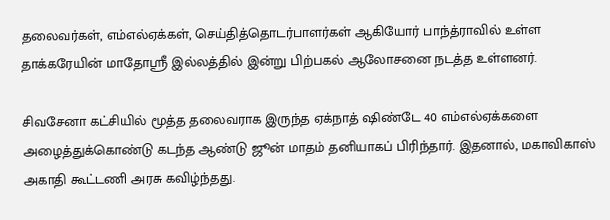தலைவர்கள், எம்எல்ஏக்கள், செய்தித்தொடர்பாளர்கள் ஆகியோர் பாந்த்ராவில் உள்ள தாக்கரேயின் மாதோஸ்ரீ இல்லத்தில் இன்று பிற்பகல் ஆலோசனை நடத்த உள்ளனர்.

சிவசேனா கட்சியில் மூத்த தலைவராக இருந்த ஏக்நாத் ஷிண்டே 40 எம்எல்ஏக்களை அழைத்துக்கொண்டு கடந்த ஆண்டு ஜூன் மாதம் தனியாகப் பிரிந்தார். இதனால், மகாவிகாஸ் அகாதி கூட்டணி அரசு கவிழ்ந்தது.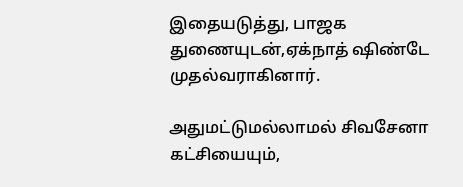இதையடுத்து, பாஜக துணையுடன்,ஏக்நாத் ஷிண்டே முதல்வராகினார்.

அதுமட்டுமல்லாமல் சிவசேனா கட்சியையும்,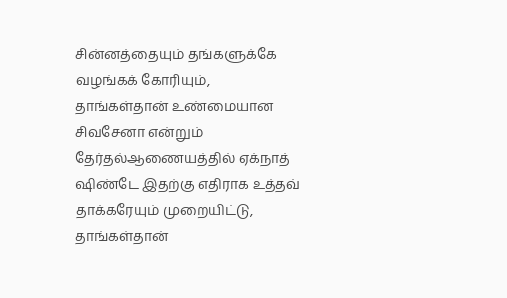சின்னத்தையும் தங்களுக்கே வழங்கக் கோரியும், தாங்கள்தான் உண்மையான சிவசேனா என்றும் தேர்தல்ஆணையத்தில் ஏக்நாத் ஷிண்டே இதற்கு எதிராக உத்தவ் தாக்கரேயும் முறையிட்டு, தாங்கள்தான்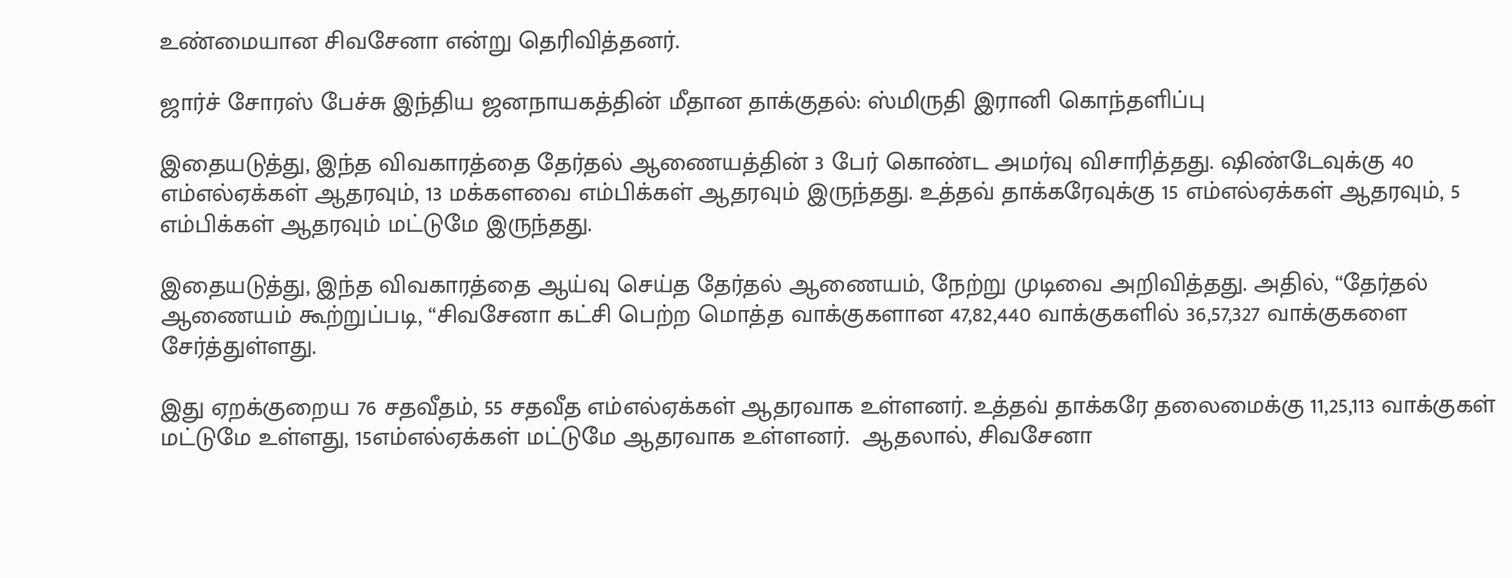உண்மையான சிவசேனா என்று தெரிவித்தனர்.

ஜார்ச் சோரஸ் பேச்சு இந்திய ஜனநாயகத்தின் மீதான தாக்குதல்: ஸ்மிருதி இரானி கொந்தளிப்பு

இதையடுத்து, இந்த விவகாரத்தை தேர்தல் ஆணையத்தின் 3 பேர் கொண்ட அமர்வு விசாரித்தது. ஷிண்டேவுக்கு 40 எம்எல்ஏக்கள் ஆதரவும், 13 மக்களவை எம்பிக்கள் ஆதரவும் இருந்தது. உத்தவ் தாக்கரேவுக்கு 15 எம்எல்ஏக்கள் ஆதரவும், 5 எம்பிக்கள் ஆதரவும் மட்டுமே இருந்தது.

இதையடுத்து, இந்த விவகாரத்தை ஆய்வு செய்த தேர்தல் ஆணையம், நேற்று முடிவை அறிவித்தது. அதில், “தேர்தல் ஆணையம் கூற்றுப்படி, “சிவசேனா கட்சி பெற்ற மொத்த வாக்குகளான 47,82,440 வாக்குகளில் 36,57,327 வாக்குகளை சேர்த்துள்ளது.

இது ஏறக்குறைய 76 சதவீதம், 55 சதவீத எம்எல்ஏக்கள் ஆதரவாக உள்ளனர். உத்தவ் தாக்கரே தலைமைக்கு 11,25,113 வாக்குகள் மட்டுமே உள்ளது, 15எம்எல்ஏக்கள் மட்டுமே ஆதரவாக உள்ளனர்.  ஆதலால், சிவசேனா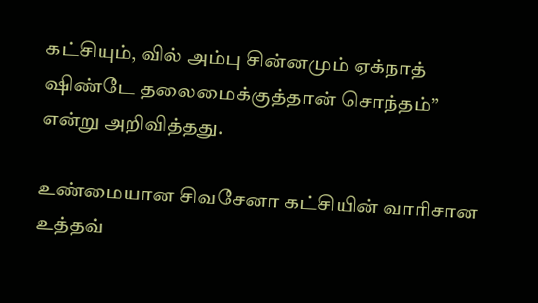கட்சியும், வில் அம்பு சின்னமும் ஏக்நாத் ஷிண்டே தலைமைக்குத்தான் சொந்தம்” என்று அறிவித்தது.

உண்மையான சிவசேனா கட்சியின் வாரிசான உத்தவ்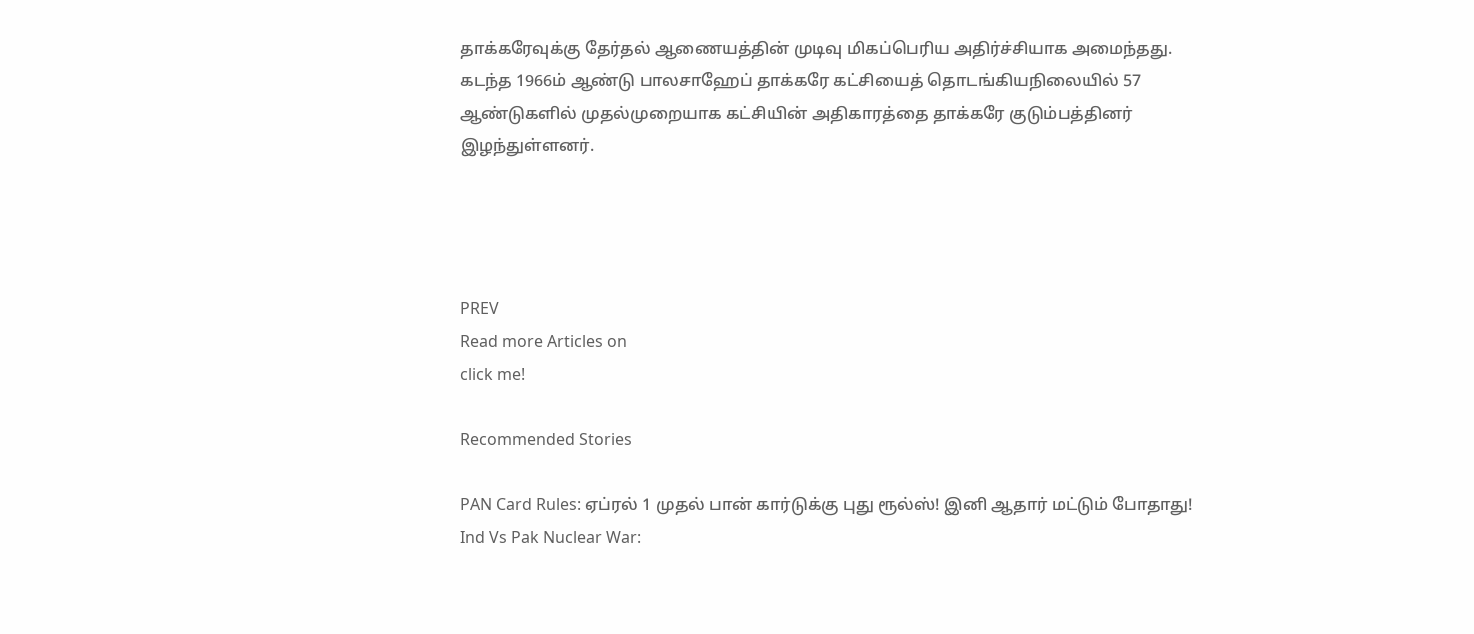தாக்கரேவுக்கு தேர்தல் ஆணையத்தின் முடிவு மிகப்பெரிய அதிர்ச்சியாக அமைந்தது. கடந்த 1966ம் ஆண்டு பாலசாஹேப் தாக்கரே கட்சியைத் தொடங்கியநிலையில் 57 ஆண்டுகளில் முதல்முறையாக கட்சியின் அதிகாரத்தை தாக்கரே குடும்பத்தினர் இழந்துள்ளனர்.




PREV
Read more Articles on
click me!

Recommended Stories

PAN Card Rules: ஏப்ரல் 1 முதல் பான் கார்டுக்கு புது ரூல்ஸ்! இனி ஆதார் மட்டும் போதாது!
Ind Vs Pak Nuclear War: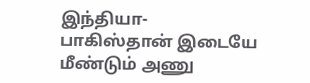இந்தியா-பாகிஸ்தான் இடையே மீண்டும் அணு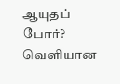ஆயுதப் போர்? வெளியான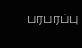பரபரப்பு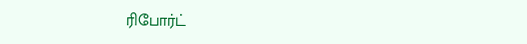ரிபோர்ட்